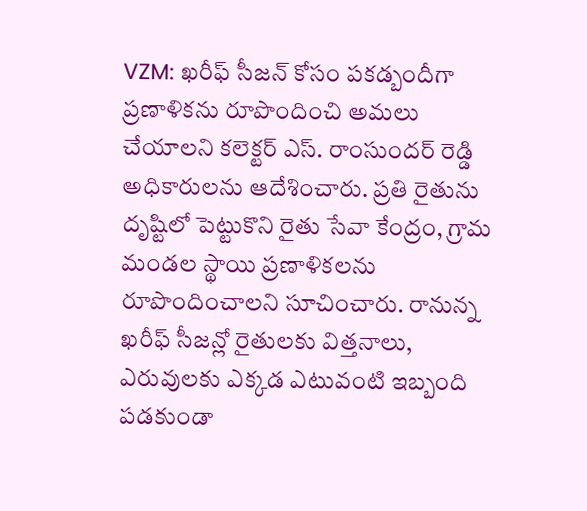VZM: ఖరీఫ్ సీజన్ కోసం పకడ్బందీగా ప్రణాళికను రూపొందించి అమలు చేయాలని కలెక్టర్ ఎస్. రాంసుందర్ రెడ్డి అధికారులను ఆదేశించారు. ప్రతి రైతును దృష్టిలో పెట్టుకొని రైతు సేవా కేంద్రం, గ్రామ మండల స్థాయి ప్రణాళికలను రూపొందించాలని సూచించారు. రానున్న ఖరీఫ్ సీజన్లో రైతులకు విత్తనాలు, ఎరువులకు ఎక్కడ ఎటువంటి ఇబ్బంది పడకుండా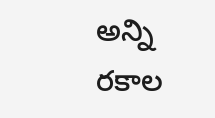అన్ని రకాల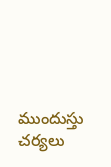ముందుస్తు చర్యలు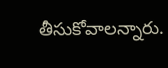తీసుకోవాలన్నారు.